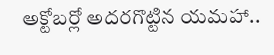అక్టోబర్లో అదరగొట్టిన యమహా..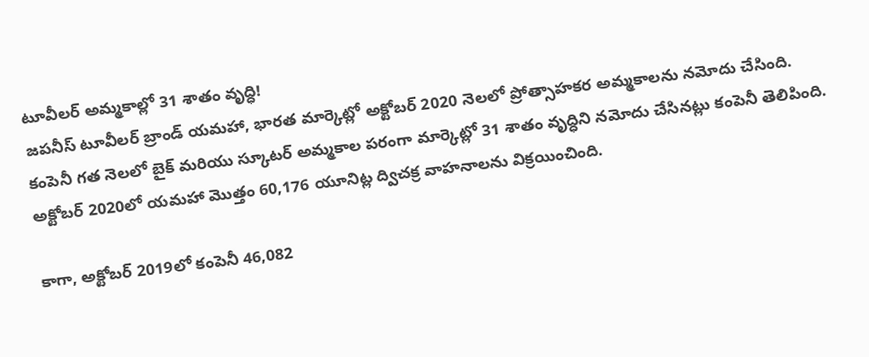టూవీలర్ అమ్మకాల్లో 31 శాతం వృద్ధి!
జపనీస్ టూవీలర్ బ్రాండ్ యమహా, భారత మార్కెట్లో అక్టోబర్ 2020 నెలలో ప్రోత్సాహకర అమ్మకాలను నమోదు చేసింది. కంపెనీ గత నెలలో బైక్ మరియు స్కూటర్ అమ్మకాల పరంగా మార్కెట్లో 31 శాతం వృద్ధిని నమోదు చేసినట్లు కంపెనీ తెలిపింది. అక్టోబర్ 2020లో యమహా మొత్తం 60,176 యూనిట్ల ద్విచక్ర వాహనాలను విక్రయించింది.

కాగా, అక్టోబర్ 2019లో కంపెనీ 46,082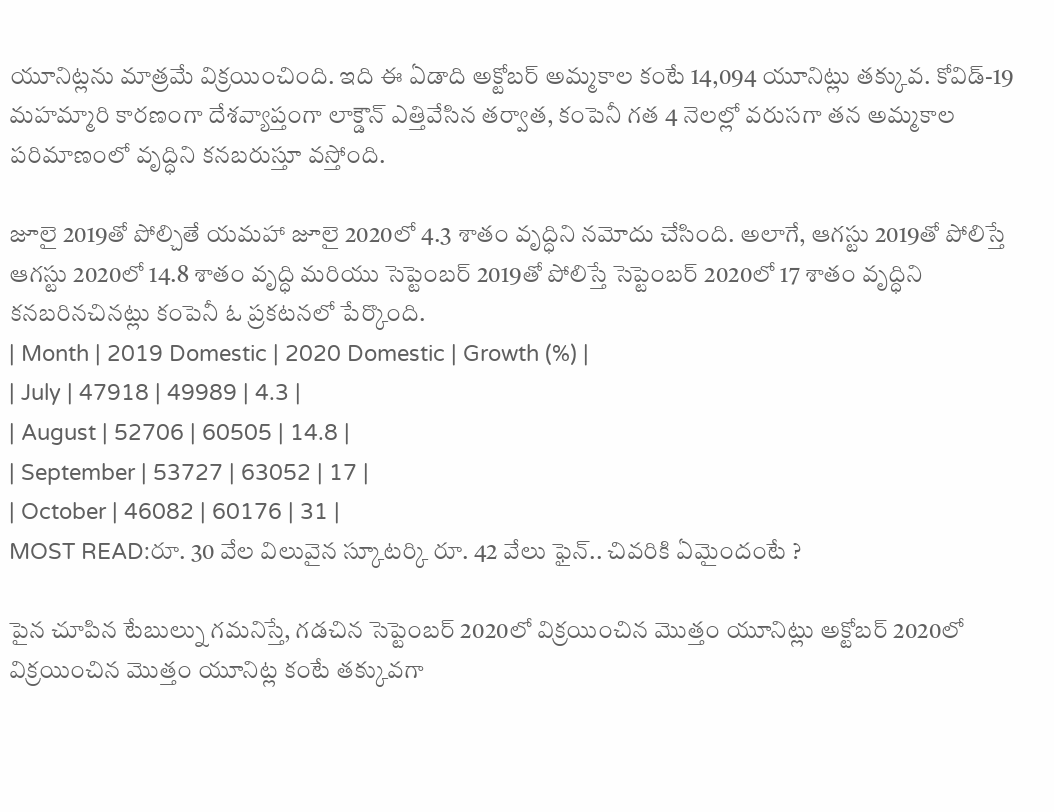యూనిట్లను మాత్రమే విక్రయించింది. ఇది ఈ ఏడాది అక్టోబర్ అమ్మకాల కంటే 14,094 యూనిట్లు తక్కువ. కోవిడ్-19 మహమ్మారి కారణంగా దేశవ్యాప్తంగా లాక్డౌన్ ఎత్తివేసిన తర్వాత, కంపెనీ గత 4 నెలల్లో వరుసగా తన అమ్మకాల పరిమాణంలో వృద్ధిని కనబరుస్తూ వస్తోంది.

జూలై 2019తో పోల్చితే యమహా జూలై 2020లో 4.3 శాతం వృద్ధిని నమోదు చేసింది. అలాగే, ఆగస్టు 2019తో పోలిస్తే ఆగస్టు 2020లో 14.8 శాతం వృద్ధి మరియు సెప్టెంబర్ 2019తో పోలిస్తే సెప్టెంబర్ 2020లో 17 శాతం వృద్ధిని కనబరినచినట్లు కంపెనీ ఓ ప్రకటనలో పేర్కొంది.
| Month | 2019 Domestic | 2020 Domestic | Growth (%) |
| July | 47918 | 49989 | 4.3 |
| August | 52706 | 60505 | 14.8 |
| September | 53727 | 63052 | 17 |
| October | 46082 | 60176 | 31 |
MOST READ:రూ. 30 వేల విలువైన స్కూటర్కి రూ. 42 వేలు ఫైన్.. చివరికి ఏమైందంటే ?

పైన చూపిన టేబుల్ను గమనిస్తే, గడచిన సెప్టెంబర్ 2020లో విక్రయించిన మొత్తం యూనిట్లు అక్టోబర్ 2020లో విక్రయించిన మొత్తం యూనిట్ల కంటే తక్కువగా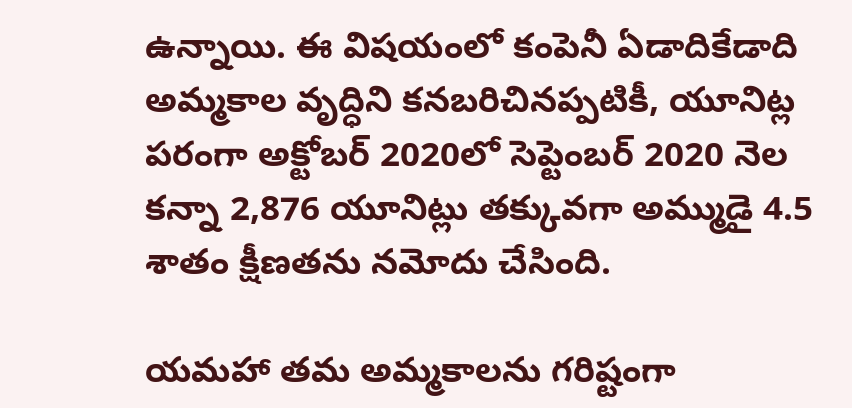ఉన్నాయి. ఈ విషయంలో కంపెనీ ఏడాదికేడాది అమ్మకాల వృద్ధిని కనబరిచినప్పటికీ, యూనిట్ల పరంగా అక్టోబర్ 2020లో సెప్టెంబర్ 2020 నెల కన్నా 2,876 యూనిట్లు తక్కువగా అమ్ముడై 4.5 శాతం క్షీణతను నమోదు చేసింది.

యమహా తమ అమ్మకాలను గరిష్టంగా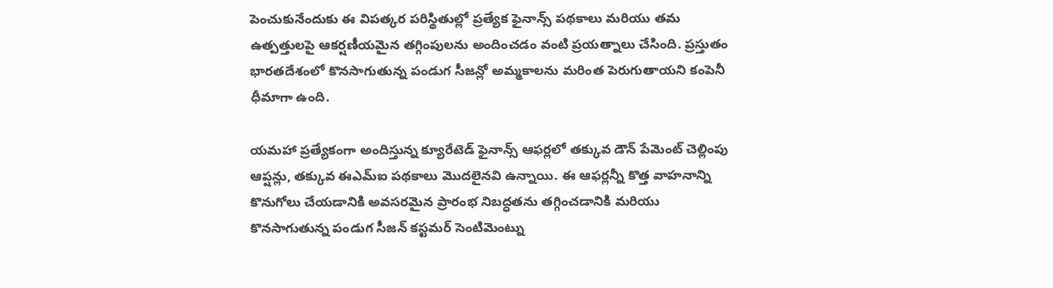పెంచుకునేందుకు ఈ విపత్కర పరిస్థితుల్లో ప్రత్యేక ఫైనాన్స్ పథకాలు మరియు తమ ఉత్పత్తులపై ఆకర్షణీయమైన తగ్గింపులను అందించడం వంటి ప్రయత్నాలు చేసింది. ప్రస్తుతం భారతదేశంలో కొనసాగుతున్న పండుగ సీజన్లో అమ్మకాలను మరింత పెరుగుతాయని కంపెనీ ధీమాగా ఉంది.

యమహా ప్రత్యేకంగా అందిస్తున్న క్యూరేటెడ్ ఫైనాన్స్ ఆఫర్లలో తక్కువ డౌన్ పేమెంట్ చెల్లింపు ఆప్షన్లు, తక్కువ ఈఎమ్ఐ పథకాలు మొదలైనవి ఉన్నాయి. ఈ ఆఫర్లన్నీ కొత్త వాహనాన్ని కొనుగోలు చేయడానికి అవసరమైన ప్రారంభ నిబద్ధతను తగ్గించడానికి మరియు కొనసాగుతున్న పండుగ సీజన్ కస్టమర్ సెంటిమెంట్ను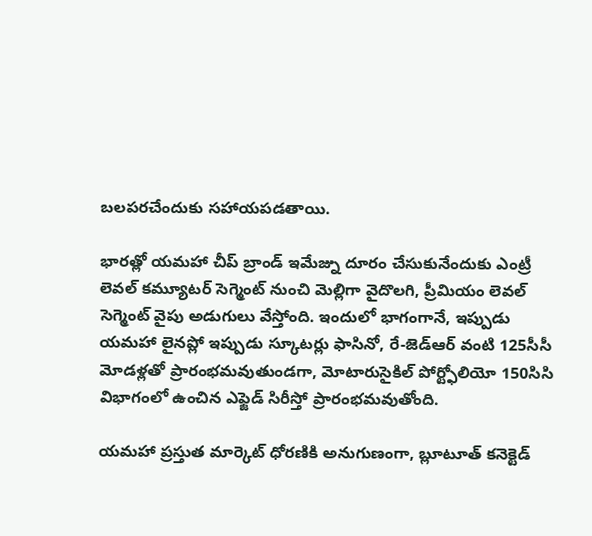బలపరచేందుకు సహాయపడతాయి.

భారత్లో యమహా చీప్ బ్రాండ్ ఇమేజ్ను దూరం చేసుకునేందుకు ఎంట్రీ లెవల్ కమ్యూటర్ సెగ్మెంట్ నుంచి మెల్లిగా వైదొలగి, ప్రీమియం లెవల్ సెగ్మెంట్ వైపు అడుగులు వేస్తోంది. ఇందులో భాగంగానే, ఇప్పుడు యమహా లైనప్లో ఇప్పుడు స్కూటర్లు ఫాసినో, రే-జెడ్ఆర్ వంటి 125సీసీ మోడళ్లతో ప్రారంభమవుతుండగా, మోటారుసైకిల్ పోర్ట్ఫోలియో 150సిసి విభాగంలో ఉంచిన ఎఫ్జెడ్ సిరీస్తో ప్రారంభమవుతోంది.

యమహా ప్రస్తుత మార్కెట్ ధోరణికి అనుగుణంగా, బ్లూటూత్ కనెక్టెడ్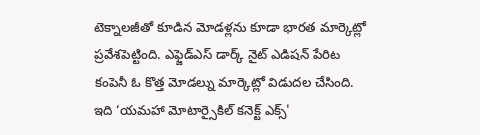టెక్నాలజీతో కూడిన మోడళ్లను కూడా భారత మార్కెట్లో ప్రవేశపెట్టింది. ఎఫ్జెడ్ఎస్ డార్క్ నైట్ ఎడిషన్ పేరిట కంపెనీ ఓ కొత్త మోడల్ను మార్కెట్లో విడుదల చేసింది. ఇది ‘యమహా మోటార్సైకిల్ కనెక్ట్ ఎక్స్'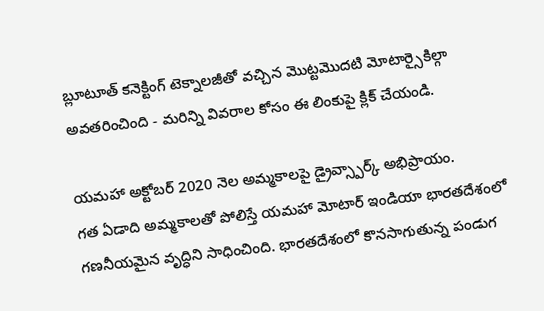బ్లూటూత్ కనెక్టింగ్ టెక్నాలజీతో వచ్చిన మొట్టమొదటి మోటార్సైకిల్గా అవతరించింది - మరిన్ని వివరాల కోసం ఈ లింకుపై క్లిక్ చేయండి.

యమహా అక్టోబర్ 2020 నెల అమ్మకాలపై డ్రైవ్స్పార్క్ అభిప్రాయం.
గత ఏడాది అమ్మకాలతో పోలిస్తే యమహా మోటార్ ఇండియా భారతదేశంలో గణనీయమైన వృద్ధిని సాధించింది. భారతదేశంలో కొనసాగుతున్న పండుగ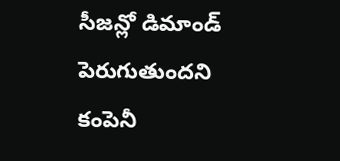సీజన్లో డిమాండ్ పెరుగుతుందని కంపెనీ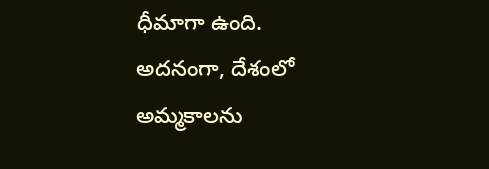ధీమాగా ఉంది. అదనంగా, దేశంలో అమ్మకాలను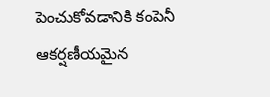పెంచుకోవడానికి కంపెనీ ఆకర్షణీయమైన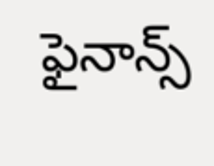ఫైనాన్స్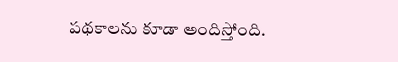పథకాలను కూడా అందిస్తోంది.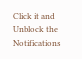Click it and Unblock the Notifications